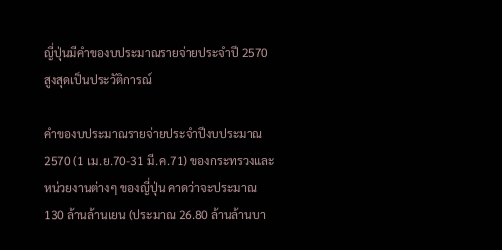ญี่ปุ่นมีคำของบประมาณรายจ่ายประจำปี 2570 สูงสุดเป็นประวัติการณ์

คำของบประมาณรายจ่ายประจำปีงบประมาณ 2570 (1 เม.ย.70-31 มี.ค.71) ของกระทรวงและหน่วยงานต่างๆ ของญี่ปุ่น คาดว่าจะประมาณ  130 ล้านล้านเยน (ประมาณ 26.80 ล้านล้านบา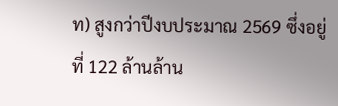ท) สูงกว่าปีงบประมาณ 2569 ซึ่งอยู่ที่ 122 ล้านล้าน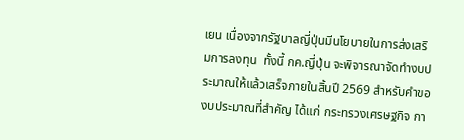เยน เนื่องจากรัฐบาลญี่ปุ่นมีนโยบายในการส่งเสริมการลงทุน  ทั้งนี้ กค.ญี่ปุ่น จะพิจารณาจัดทำงบประมาณให้แล้วเสร็จภายในสิ้นปี 2569 สำหรับคำของบประมาณที่สำคัญ ได้แก่ กระทรวงเศรษฐกิจ กา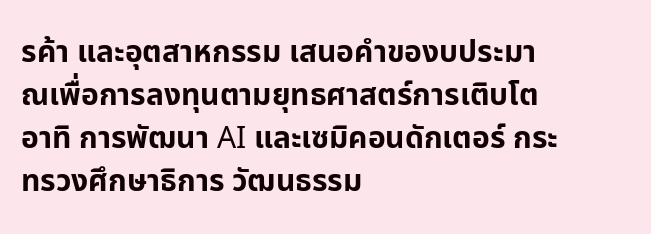รค้า และอุตสาหกรรม เสนอคำของบประมาณเพื่อการลงทุนตามยุทธศาสตร์การเติบโต อาทิ การพัฒนา AI และเซมิคอนดักเตอร์ กระทรวงศึกษาธิการ วัฒนธรรม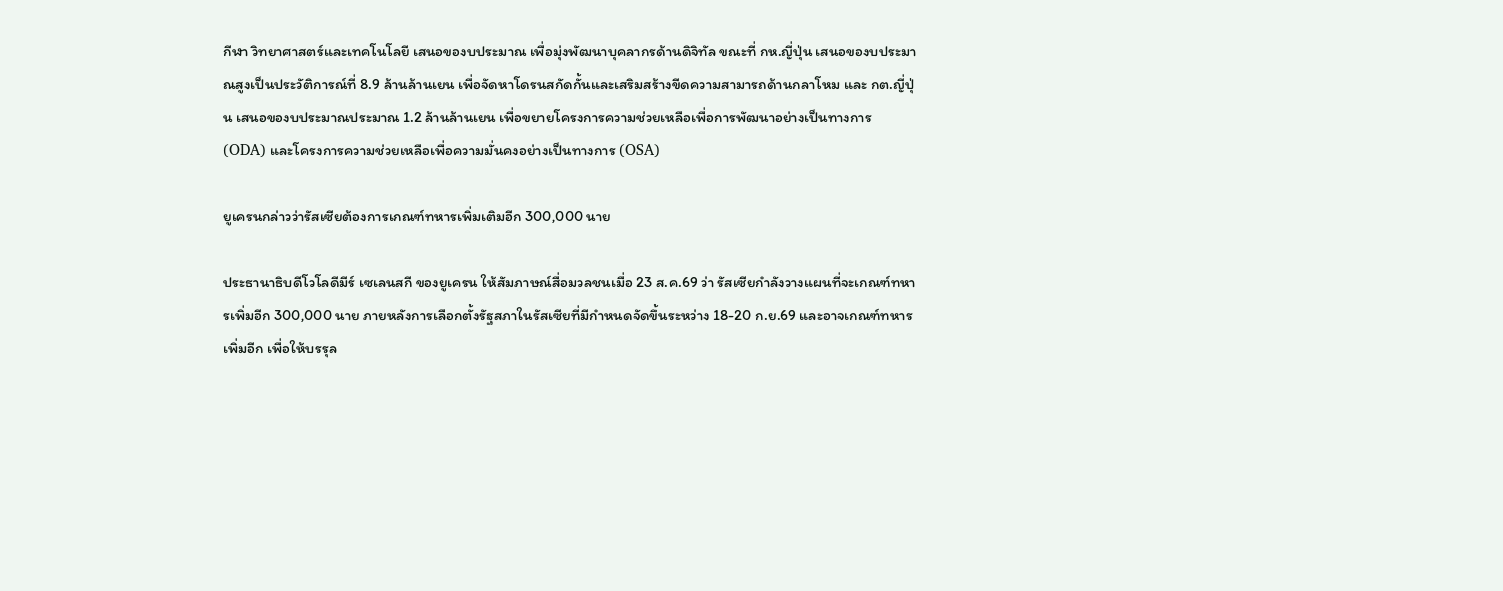กีฬา วิทยาศาสตร์และเทคโนโลยี เสนอของบประมาณ เพื่อมุ่งพัฒนาบุคลากรด้านดิจิทัล ขณะที่ กห.ญี่ปุ่น เสนอของบประมาณสูงเป็นประวัติการณ์ที่ 8.9 ล้านล้านเยน เพื่อจัดหาโดรนสกัดกั้นและเสริมสร้างขีดความสามารถด้านกลาโหม และ กต.ญี่ปุ่น เสนอของบประมาณประมาณ 1.2 ล้านล้านเยน เพื่อขยายโครงการความช่วยเหลือเพื่อการพัฒนาอย่างเป็นทางการ (ODA) และโครงการความช่วยเหลือเพื่อความมั่นคงอย่างเป็นทางการ (OSA)

ยูเครนกล่าวว่ารัสเซียต้องการเกณฑ์ทหารเพิ่มเติมอีก 300,000 นาย

ประธานาธิบดีโวโลดีมีร์ เซเลนสกี ของยูเครน ให้สัมภาษณ์สื่อมวลชนเมื่อ 23 ส.ค.69 ว่า รัสเซียกำลังวางแผนที่จะเกณฑ์ทหารเพิ่มอีก 300,000 นาย ภายหลังการเลือกตั้งรัฐสภาในรัสเซียที่มีกำหนดจัดขึ้นระหว่าง 18-20 ก.ย.69 และอาจเกณฑ์ทหารเพิ่มอีก เพื่อให้บรรุล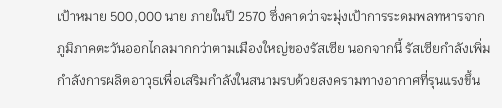เป้าหมาย 500,000 นาย ภายในปี 2570 ซึ่งคาดว่าจะมุ่งเป้าการระดมพลทหารจากภูมิภาคตะวันออกไกลมากกว่าตามเมืองใหญ่ของรัสเซีย นอกจากนี้ รัสเซียกำลังเพิ่มกำลังการผลิตอาวุธเพื่อเสริมกำลังในสนามรบด้วยสงครามทางอากาศที่รุนแรงขึ้น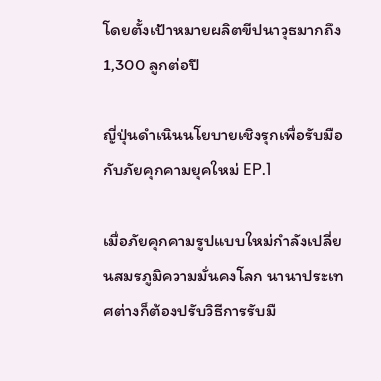โดยตั้งเป้าหมายผลิตขีปนาวุธมากถึง 1,300 ลูกต่อปี

ญี่ปุ่นดำเนินนโยบายเชิงรุกเพื่อรับมือกับภัยคุกคามยุคใหม่ EP.1

เมื่อภัยคุกคามรูปแบบใหม่กำลังเปลี่ยนสมรภูมิความมั่นคงโลก นานาประเทศต่างก็ต้องปรับวิธีการรับมื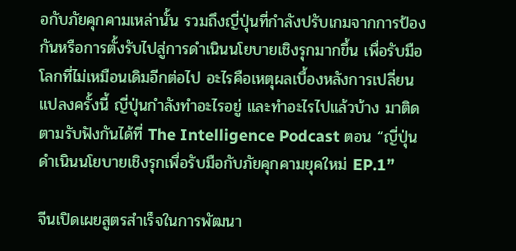อกับภัยคุกคามเหล่านั้น รวมถึงญี่ปุ่นที่กำลังปรับเกมจากการป้องกันหรือการตั้งรับไปสู่การดำเนินนโยบายเชิงรุกมากขึ้น เพื่อรับมือโลกที่ไม่เหมือนเดิมอีกต่อไป อะไรคือเหตุผลเบื้องหลังการเปลี่ยนแปลงครั้งนี้ ญี่ปุ่นกำลังทำอะไรอยู่ และทำอะไรไปแล้วบ้าง มาติดตามรับฟังกันได้ที่ The Intelligence Podcast ตอน “ญี่ปุ่นดำเนินนโยบายเชิงรุกเพื่อรับมือกับภัยคุกคามยุคใหม่ EP.1”

จีนเปิดเผยสูตรสำเร็จในการพัฒนา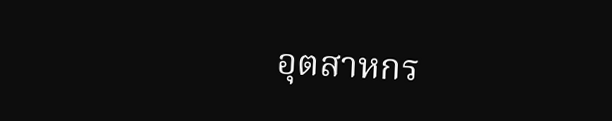อุตสาหกร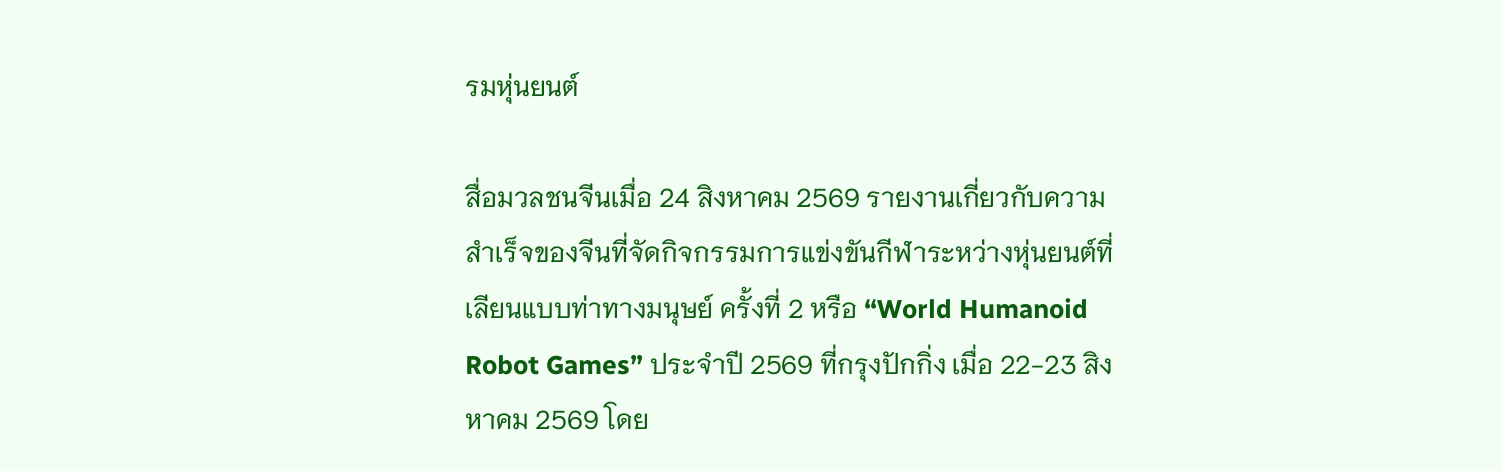รมหุ่นยนต์

สื่อมวลชนจีนเมื่อ 24 สิงหาคม 2569 รายงานเกี่ยวกับความสำเร็จของจีนที่จัดกิจกรรมการแข่งขันกีฬาระหว่างหุ่นยนต์ที่เลียนแบบท่าทางมนุษย์ ครั้งที่ 2 หรือ “World Humanoid Robot Games” ประจำปี 2569 ที่กรุงปักกิ่ง เมื่อ 22-23 สิงหาคม 2569 โดย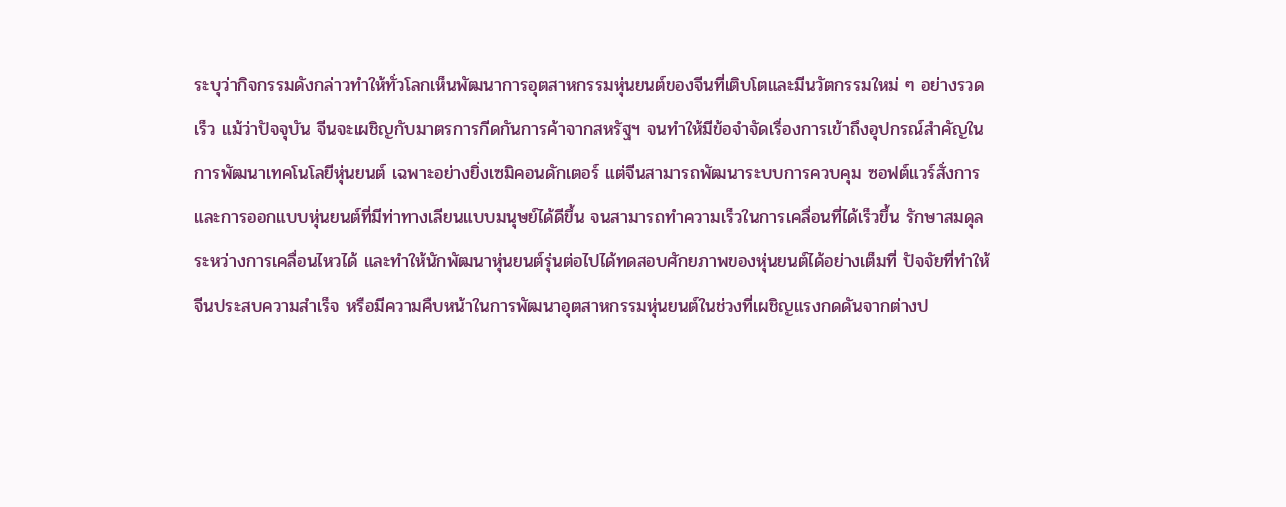ระบุว่ากิจกรรมดังกล่าวทำให้ทั่วโลกเห็นพัฒนาการอุตสาหกรรมหุ่นยนต์ของจีนที่เติบโตและมีนวัตกรรมใหม่ ๆ อย่างรวดเร็ว แม้ว่าปัจจุบัน จีนจะเผชิญกับมาตรการกีดกันการค้าจากสหรัฐฯ จนทำให้มีข้อจำจัดเรื่องการเข้าถึงอุปกรณ์สำคัญในการพัฒนาเทคโนโลยีหุ่นยนต์ เฉพาะอย่างยิ่งเซมิคอนดักเตอร์ แต่จีนสามารถพัฒนาระบบการควบคุม ซอฟต์แวร์สั่งการ และการออกแบบหุ่นยนต์ที่มีท่าทางเลียนแบบมนุษย์ได้ดีขึ้น จนสามารถทำความเร็วในการเคลื่อนที่ได้เร็วขึ้น รักษาสมดุลระหว่างการเคลื่อนไหวได้ และทำให้นักพัฒนาหุ่นยนต์รุ่นต่อไปได้ทดสอบศักยภาพของหุ่นยนต์ได้อย่างเต็มที่ ปัจจัยที่ทำให้จีนประสบความสำเร็จ หรือมีความคืบหน้าในการพัฒนาอุตสาหกรรมหุ่นยนต์ในช่วงที่เผชิญแรงกดดันจากต่างป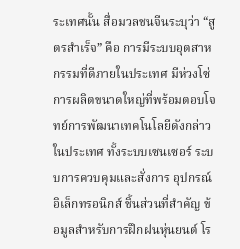ระเทศนั้น สื่อมวลชนจีนระบุว่า “สูตรสำเร็จ” คือ การมีระบบอุตสาหกรรมที่ดีภายในประเทศ มีห่วงโซ่การผลิตขนาดใหญ่ที่พร้อมตอบโจทย์การพัฒนาเทคโนโลยีดังกล่าวในประเทศ ทั้งระบบเซนเซอร์ ระบบการควบคุมและสั่งการ อุปกรณ์อิเล็กทรอนิกส์ ชิ้นส่วนที่สำคัญ ข้อมูลสำหรับการฝึกฝนหุ่นยนต์ โร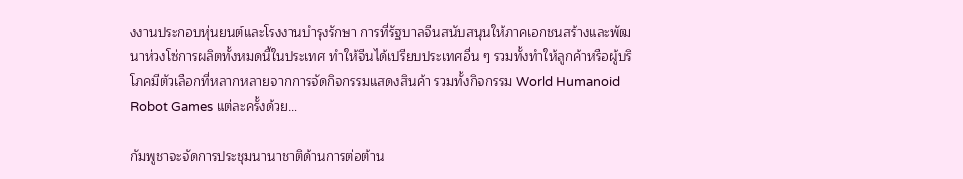งงานประกอบหุ่นยนต์และโรงงานบำรุงรักษา การที่รัฐบาลจีนสนับสนุนให้ภาคเอกชนสร้างและพัฒนาห่วงโซ่การผลิตทั้งหมดนี้ในประเทศ ทำให้จีนได้เปรียบประเทศอื่น ๆ รวมทั้งทำให้ลูกค้าหรือผู้บริโภคมีตัวเลือกที่หลากหลายจากการจัดกิจกรรมแสดงสินค้า รวมทั้งกิจกรรม World Humanoid Robot Games แต่ละครั้งด้วย…

กัมพูชาจะจัดการประชุมนานาชาติด้านการต่อต้าน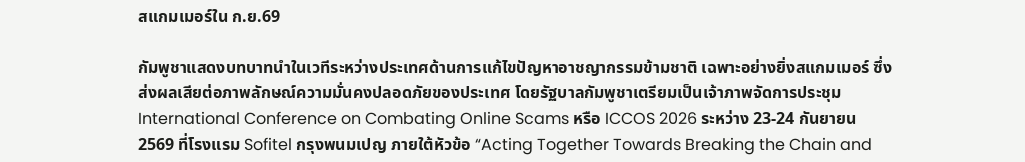สแกมเมอร์ใน ก.ย.69

กัมพูชาแสดงบทบาทนำในเวทีระหว่างประเทศด้านการแก้ไขปัญหาอาชญากรรมข้ามชาติ เฉพาะอย่างยิ่งสแกมเมอร์ ซึ่งส่งผลเสียต่อภาพลักษณ์ความมั่นคงปลอดภัยของประเทศ โดยรัฐบาลกัมพูชาเตรียมเป็นเจ้าภาพจัดการประชุม International Conference on Combating Online Scams หรือ ICCOS 2026 ระหว่าง 23-24 กันยายน 2569 ที่โรงแรม Sofitel กรุงพนมเปญ ภายใต้หัวข้อ “Acting Together Towards Breaking the Chain and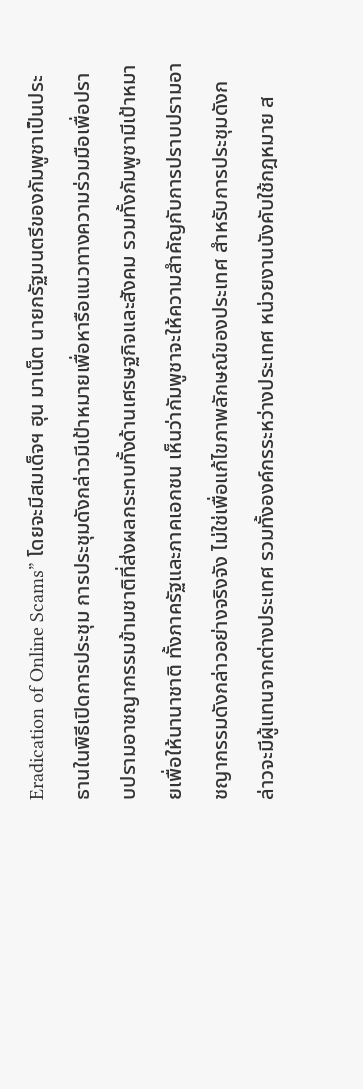Eradication of Online Scams” โดยจะมีสมเด็จฯ ฮุน มาเน็ต นายกรัฐมนตรีของกัมพูชาเป็นประธานในพิธีเปิดการประชุม การประชุมดังกล่าวมีเป้าหมายเพื่อหารือแนวทางความร่วมมือเพื่อปราบปรามอาชญากรรมข้ามชาติที่ส่งผลกระทบทั้งด้านเศรษฐกิจและสังคม รวมทั้งกัมพูชามีเป้าหมายเพื่อให้นานาชาติ ทั้งภาครัฐและภาคเอกชน เห็นว่ากัมพูชาจะให้ความสำคัญกับการปราบปรามอาชญากรรมดังกล่าวอย่างจริงจัง ไม่ใช่เพื่อแก้ไขภาพลักษณ์ของประเทศ สำหรับการประชุมดังกล่าวจะมีผู้แทนจากต่างประเทศ รวมทั้งองค์กรระหว่างประเทศ หน่วยงานบังคับใช้กฎหมาย ส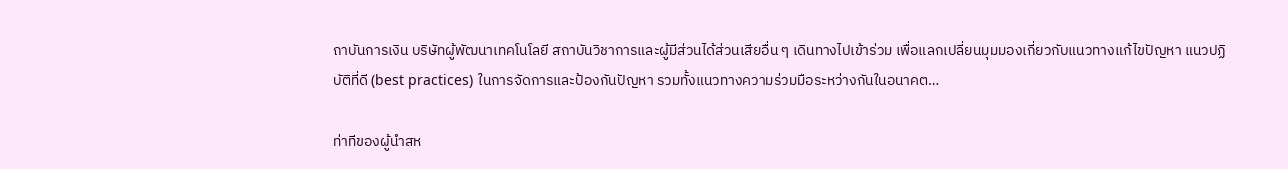ถาบันการเงิน บริษัทผู้พัฒนาเทคโนโลยี สถาบันวิชาการและผู้มีส่วนได้ส่วนเสียอื่น ๆ เดินทางไปเข้าร่วม เพื่อแลกเปลี่ยนมุมมองเกี่ยวกับแนวทางแก้ไขปัญหา แนวปฏิบัติที่ดี (best practices) ในการจัดการและป้องกันปัญหา รวมทั้งแนวทางความร่วมมือระหว่างกันในอนาคต…

ท่าทีของผู้นำสห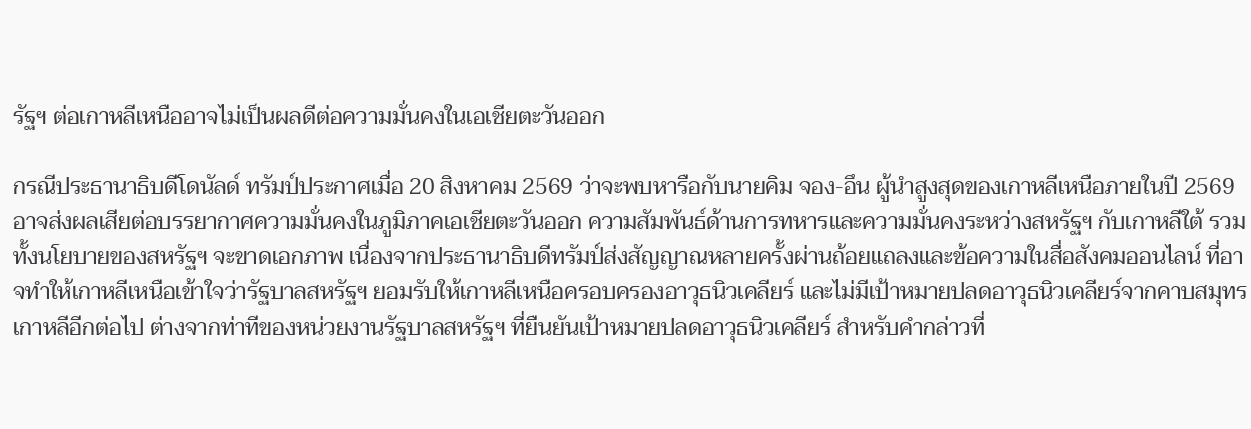รัฐฯ ต่อเกาหลีเหนืออาจไม่เป็นผลดีต่อความมั่นคงในเอเชียตะวันออก

กรณีประธานาธิบดีโดนัลด์ ทรัมป์ประกาศเมื่อ 20 สิงหาคม 2569 ว่าจะพบหารือกับนายคิม จอง-อึน ผู้นำสูงสุดของเกาหลีเหนือภายในปี 2569 อาจส่งผลเสียต่อบรรยากาศความมั่นคงในภูมิภาคเอเชียตะวันออก ความสัมพันธ์ด้านการทหารและความมั่นคงระหว่างสหรัฐฯ กับเกาหลีใต้ รวมทั้งนโยบายของสหรัฐฯ จะขาดเอกภาพ เนื่องจากประธานาธิบดีทรัมป์ส่งสัญญาณหลายครั้งผ่านถ้อยแถลงและข้อความในสื่อสังคมออนไลน์ ที่อาจทำให้เกาหลีเหนือเข้าใจว่ารัฐบาลสหรัฐฯ ยอมรับให้เกาหลีเหนือครอบครองอาวุธนิวเคลียร์ และไม่มีเป้าหมายปลดอาวุธนิวเคลียร์จากคาบสมุทรเกาหลีอีกต่อไป ต่างจากท่าทีของหน่วยงานรัฐบาลสหรัฐฯ ที่ยืนยันเป้าหมายปลดอาวุธนิวเคลียร์ สำหรับคำกล่าวที่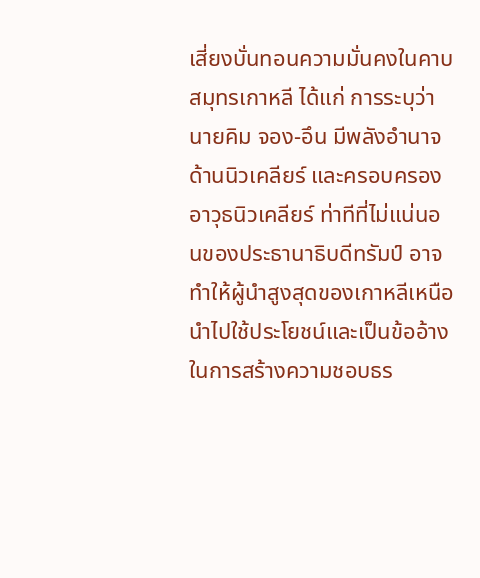เสี่ยงบั่นทอนความมั่นคงในคาบสมุทรเกาหลี ได้แก่ การระบุว่านายคิม จอง-อึน มีพลังอำนาจด้านนิวเคลียร์ และครอบครองอาวุธนิวเคลียร์ ท่าทีที่ไม่แน่นอนของประธานาธิบดีทรัมป์ อาจทำให้ผู้นำสูงสุดของเกาหลีเหนือนำไปใช้ประโยชน์และเป็นข้ออ้างในการสร้างความชอบธร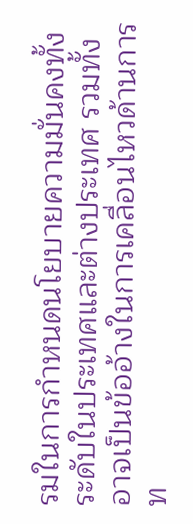รมในการกำหนดนโยบายความมั่นคงทั้งระดับในประเทศและต่างประเทศ รวมทั้งอาจเป็นข้ออ้างในการเคลื่อนไหวด้านการท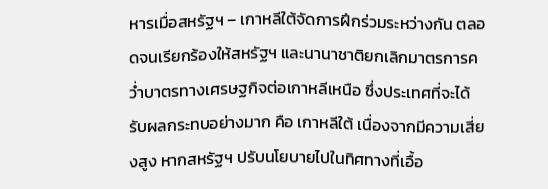หารเมื่อสหรัฐฯ – เกาหลีใต้จัดการฝึกร่วมระหว่างกัน ตลอดจนเรียกร้องให้สหรัฐฯ และนานาชาติยกเลิกมาตรการคว่ำบาตรทางเศรษฐกิจต่อเกาหลีเหนือ ซึ่งประเทศที่จะได้รับผลกระทบอย่างมาก คือ เกาหลีใต้ เนื่องจากมีความเสี่ยงสูง หากสหรัฐฯ ปรับนโยบายไปในทิศทางที่เอื้อ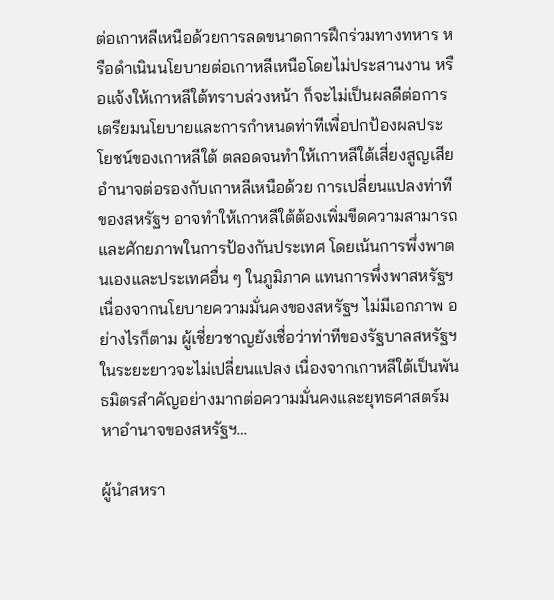ต่อเกาหลีเหนือด้วยการลดขนาดการฝึกร่วมทางทหาร หรือดำเนินนโยบายต่อเกาหลีเหนือโดยไม่ประสานงาน หรือแจ้งให้เกาหลีใต้ทราบล่วงหน้า ก็จะไม่เป็นผลดีต่อการเตรียมนโยบายและการกำหนดท่าทีเพื่อปกป้องผลประโยชน์ของเกาหลีใต้ ตลอดจนทำให้เกาหลีใต้เสี่ยงสูญเสียอำนาจต่อรองกับเกาหลีเหนือด้วย การเปลี่ยนแปลงท่าทีของสหรัฐฯ อาจทำให้เกาหลีใต้ต้องเพิ่มขีดความสามารถและศักยภาพในการป้องกันประเทศ โดยเน้นการพึ่งพาตนเองและประเทศอื่น ๆ ในภูมิภาค แทนการพึ่งพาสหรัฐฯ เนื่องจากนโยบายความมั่นคงของสหรัฐฯ ไม่มีเอกภาพ อย่างไรก็ตาม ผู้เชี่ยวชาญยังเชื่อว่าท่าทีของรัฐบาลสหรัฐฯ ในระยะยาวจะไม่เปลี่ยนแปลง เนื่องจากเกาหลีใต้เป็นพันธมิตรสำคัญอย่างมากต่อความมั่นคงและยุทธศาสตร์มหาอำนาจของสหรัฐฯ…

ผู้นำสหรา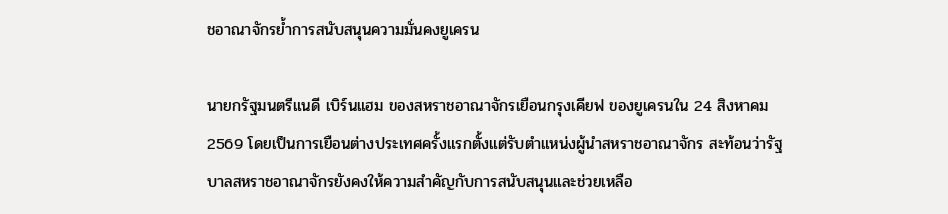ชอาณาจักรย้ำการสนับสนุนความมั่นคงยูเครน

นายกรัฐมนตรีแนดี เบิร์นแฮม ของสหราชอาณาจักรเยือนกรุงเคียฟ ของยูเครนใน 24 สิงหาคม 2569 โดยเป็นการเยือนต่างประเทศครั้งแรกตั้งแต่รับตำแหน่งผู้นำสหราชอาณาจักร สะท้อนว่ารัฐบาลสหราชอาณาจักรยังคงให้ความสำคัญกับการสนับสนุนและช่วยเหลือ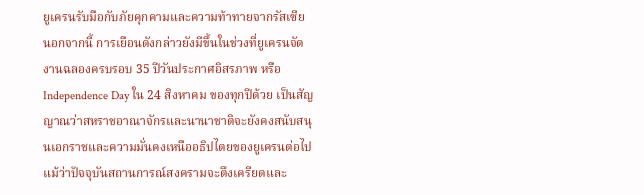ยูเครนรับมือกับภัยคุกคามและความท้าทายจากรัสเซีย นอกจากนี้ การเยือนดังกล่าวยังมีขึ้นในช่วงที่ยูเครนจัดงานฉลองครบรอบ 35 ปีวันประกาศอิสรภาพ หรือ Independence Day ใน 24 สิงหาคม ของทุกปีด้วย เป็นสัญญาณว่าสหราชอาณาจักรและนานาชาติจะยังคงสนับสนุนเอกราชและความมั่นคงเหนืออธิปไตยของยูเครนต่อไป แม้ว่าปัจจุบันสถานการณ์สงครามจะตึงเครียดและ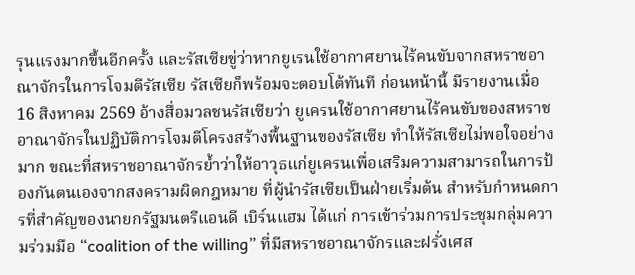รุนแรงมากขึ้นอีกครั้ง และรัสเซียขู่ว่าหากยูเรนใช้อากาศยานไร้คนขับจากสหราชอาณาจักรในการโจมตีรัสเซีย รัสเซียก็พร้อมจะตอบโต้ทันที ก่อนหน้านี้ มีรายงานเมื่อ 16 สิงหาคม 2569 อ้างสื่อมวลชนรัสเซียว่า ยูเครนใช้อากาศยานไร้คนขับของสหราชอาณาจักรในปฏิบัติการโจมตีโครงสร้างพื้นฐานของรัสเซีย ทำให้รัสเซียไม่พอใจอย่างมาก ขณะที่สหราชอาณาจักรย้ำว่าให้อาวุธแก่ยูเครนเพื่อเสริมความสามารถในการป้องกันตนเองจากสงครามผิดกฎหมาย ที่ผู้นำรัสเซียเป็นฝ่ายเริ่มต้น สำหรับกำหนดการที่สำคัญของนายกรัฐมนตรีแอนดี เบิร์นแฮม ได้แก่ การเข้าร่วมการประชุมกลุ่มความร่วมมือ “coalition of the willing” ที่มีสหราชอาณาจักรและฝรั่งเศส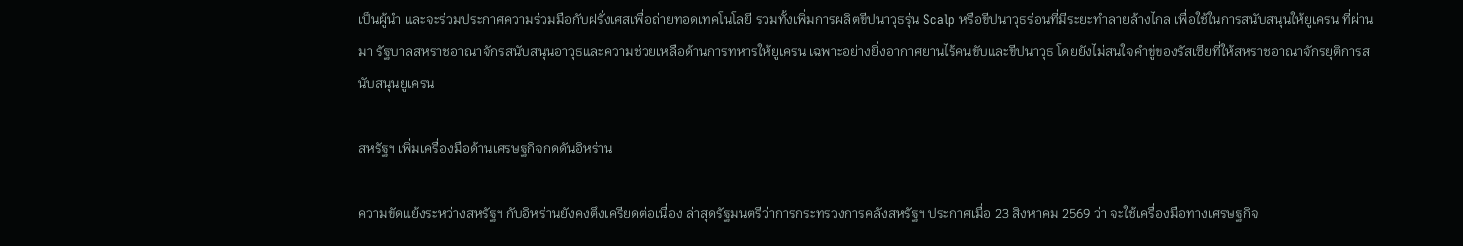เป็นผู้นำ และจะร่วมประกาศความร่วมมือกับฝรั่งเศสเพื่อถ่ายทอดเทคโนโลยี รวมทั้งเพิ่มการผลิตขีปนาวุธรุ่น Scalp หรือขีปนาวุธร่อนที่มีระยะทำลายล้างไกล เพื่อใช้ในการสนับสนุนให้ยูเครน ที่ผ่านมา รัฐบาลสหราชอาณาจักรสนับสนุนอาวุธและความช่วยเหลือด้านการทหารให้ยูเครน เฉพาะอย่างยิ่งอากาศยานไร้คนขับและขีปนาวุธ โดยยังไม่สนใจคำขู่ของรัสเซียที่ให้สหราชอาณาจักรยุติการสนับสนุนยูเครน

สหรัฐฯ เพิ่มเครื่องมือด้านเศรษฐกิจกดดันอิหร่าน

ความขัดแย้งระหว่างสหรัฐฯ กับอิหร่านยังคงตึงเครียดต่อเนื่อง ล่าสุดรัฐมนตรีว่าการกระทรวงการคลังสหรัฐฯ ประกาศเมื่อ 23 สิงหาคม 2569 ว่า จะใช้เครื่องมือทางเศรษฐกิจ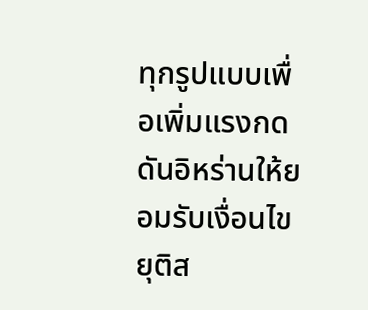ทุกรูปแบบเพื่อเพิ่มแรงกดดันอิหร่านให้ยอมรับเงื่อนไขยุติส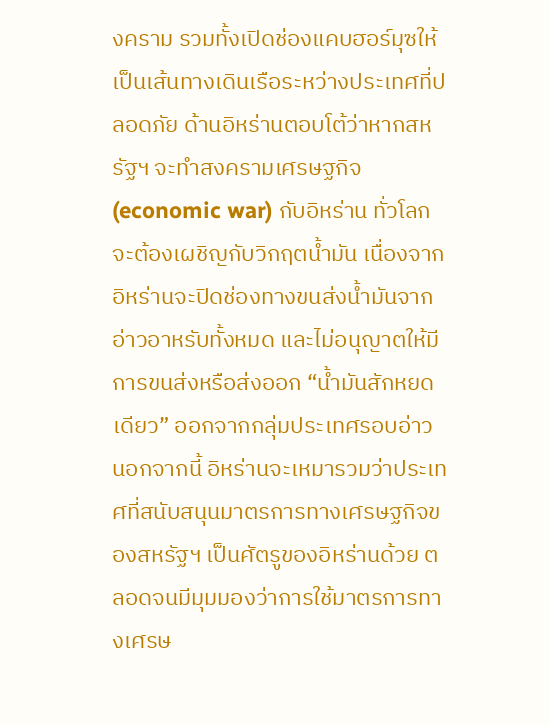งคราม รวมทั้งเปิดช่องแคบฮอร์มุซให้เป็นเส้นทางเดินเรือระหว่างประเทศที่ปลอดภัย ด้านอิหร่านตอบโต้ว่าหากสหรัฐฯ จะทำสงครามเศรษฐกิจ (economic war) กับอิหร่าน ทั่วโลกจะต้องเผชิญกับวิกฤตน้ำมัน เนื่องจากอิหร่านจะปิดช่องทางขนส่งน้ำมันจากอ่าวอาหรับทั้งหมด และไม่อนุญาตให้มีการขนส่งหรือส่งออก “น้ำมันสักหยดเดียว” ออกจากกลุ่มประเทศรอบอ่าว นอกจากนี้ อิหร่านจะเหมารวมว่าประเทศที่สนับสนุนมาตรการทางเศรษฐกิจของสหรัฐฯ เป็นศัตรูของอิหร่านด้วย ตลอดจนมีมุมมองว่าการใช้มาตรการทางเศรษ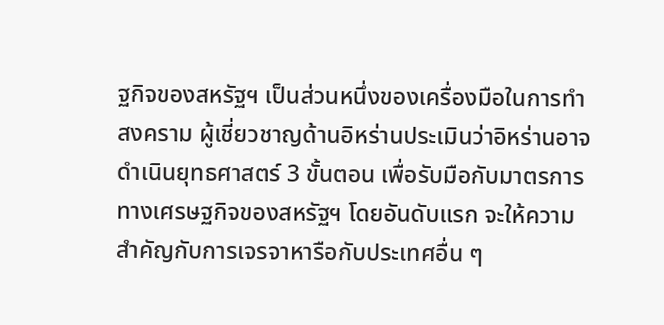ฐกิจของสหรัฐฯ เป็นส่วนหนึ่งของเครื่องมือในการทำสงคราม ผู้เชี่ยวชาญด้านอิหร่านประเมินว่าอิหร่านอาจดำเนินยุทธศาสตร์ 3 ขั้นตอน เพื่อรับมือกับมาตรการทางเศรษฐกิจของสหรัฐฯ โดยอันดับแรก จะให้ความสำคัญกับการเจรจาหารือกับประเทศอื่น ๆ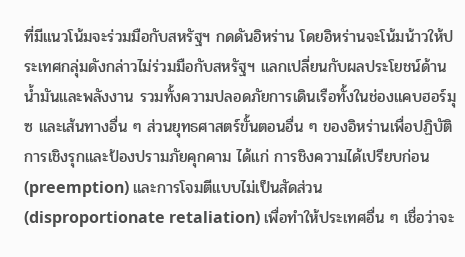ที่มีแนวโน้มจะร่วมมือกับสหรัฐฯ กดดันอิหร่าน โดยอิหร่านจะโน้มน้าวให้ประเทศกลุ่มดังกล่าวไม่ร่วมมือกับสหรัฐฯ แลกเปลี่ยนกับผลประโยชน์ด้านน้ำมันและพลังงาน รวมทั้งความปลอดภัยการเดินเรือทั้งในช่องแคบฮอร์มุซ และเส้นทางอื่น ๆ ส่วนยุทธศาสตร์ขั้นตอนอื่น ๆ ของอิหร่านเพื่อปฏิบัติการเชิงรุกและป้องปรามภัยคุกคาม ได้แก่ การชิงความได้เปรียบก่อน (preemption) และการโจมตีแบบไม่เป็นสัดส่วน (disproportionate retaliation) เพื่อทำให้ประเทศอื่น ๆ เชื่อว่าจะ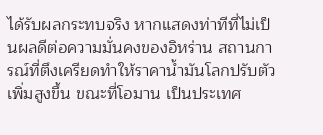ได้รับผลกระทบจริง หากแสดงท่าทีที่ไม่เป็นผลดีต่อความมั่นคงของอิหร่าน สถานการณ์ที่ตึงเครียดทำให้ราคาน้ำมันโลกปรับตัวเพิ่มสูงขึ้น ขณะที่โอมาน เป็นประเทศ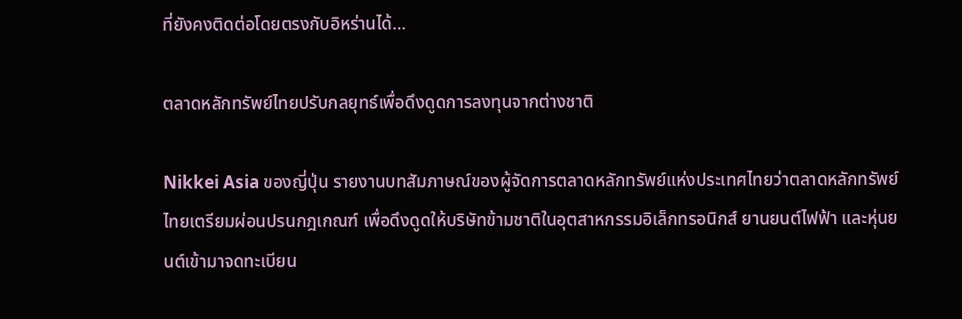ที่ยังคงติดต่อโดยตรงกับอิหร่านได้…

ตลาดหลักทรัพย์ไทยปรับกลยุทธ์เพื่อดึงดูดการลงทุนจากต่างชาติ

Nikkei Asia ของญี่ปุ่น รายงานบทสัมภาษณ์ของผู้จัดการตลาดหลักทรัพย์แห่งประเทศไทยว่าตลาดหลักทรัพย์ไทยเตรียมผ่อนปรนกฎเกณฑ์ เพื่อดึงดูดให้บริษัทข้ามชาติในอุตสาหกรรมอิเล็กทรอนิกส์ ยานยนต์ไฟฟ้า และหุ่นยนต์เข้ามาจดทะเบียน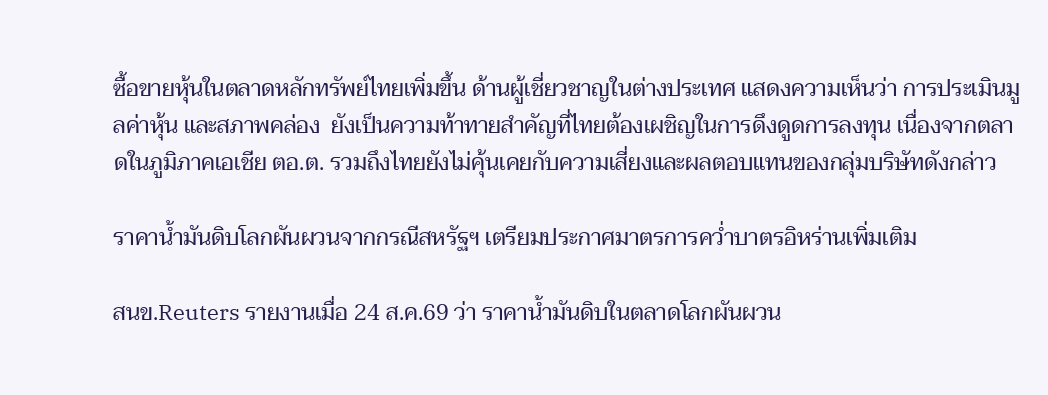ซื้อขายหุ้นในตลาดหลักทรัพย์ไทยเพิ่มขึ้น ด้านผู้เชี่ยวชาญในต่างประเทศ แสดงความเห็นว่า การประเมินมูลค่าหุ้น และสภาพคล่อง  ยังเป็นความท้าทายสำคัญที่ไทยต้องเผชิญในการดึงดูดการลงทุน เนื่องจากตลาดในภูมิภาคเอเชีย ตอ.ต. รวมถึงไทยยังไม่คุ้นเคยกับความเสี่ยงและผลตอบแทนของกลุ่มบริษัทดังกล่าว

ราคาน้ำมันดิบโลกผันผวนจากกรณีสหรัฐฯ เตรียมประกาศมาตรการคว่ำบาตรอิหร่านเพิ่มเติม

สนข.Reuters รายงานเมื่อ 24 ส.ค.69 ว่า ราคาน้ำมันดิบในตลาดโลกผันผวน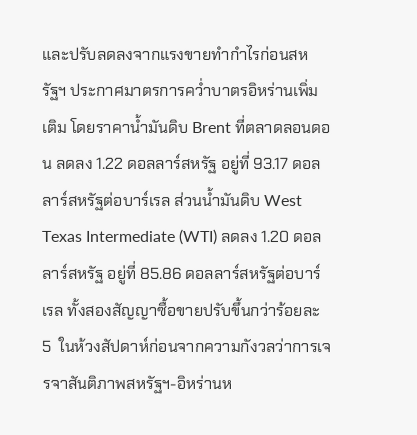และปรับลดลงจากแรงขายทำกำไรก่อนสหรัฐฯ ประกาศมาตรการคว่ำบาตรอิหร่านเพิ่มเติม โดยราคาน้ำมันดิบ Brent ที่ตลาดลอนดอน ลดลง 1.22 ดอลลาร์สหรัฐ อยู่ที่ 93.17 ดอลลาร์สหรัฐต่อบาร์เรล ส่วนน้ำมันดิบ West Texas Intermediate (WTI) ลดลง 1.20 ดอลลาร์สหรัฐ อยู่ที่ 85.86 ดอลลาร์สหรัฐต่อบาร์เรล ทั้งสองสัญญาซื้อขายปรับขึ้นกว่าร้อยละ 5  ในห้วงสัปดาห์ก่อนจากความกังวลว่าการเจรจาสันติภาพสหรัฐฯ-อิหร่านห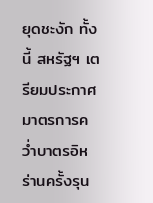ยุดชะงัก ทั้งนี้ สหรัฐฯ เตรียมประกาศมาตรการคว่ำบาตรอิหร่านครั้งรุน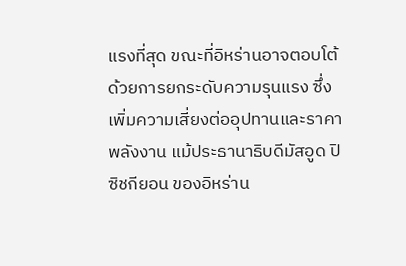แรงที่สุด ขณะที่อิหร่านอาจตอบโต้ด้วยการยกระดับความรุนแรง ซึ่งเพิ่มความเสี่ยงต่ออุปทานและราคาพลังงาน แม้ประธานาธิบดีมัสอูด ปิซิชกียอน ของอิหร่าน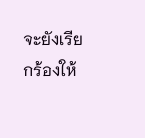จะยังเรียกร้องให้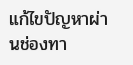แก้ไขปัญหาผ่านช่องทา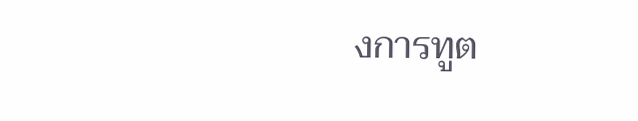งการทูต